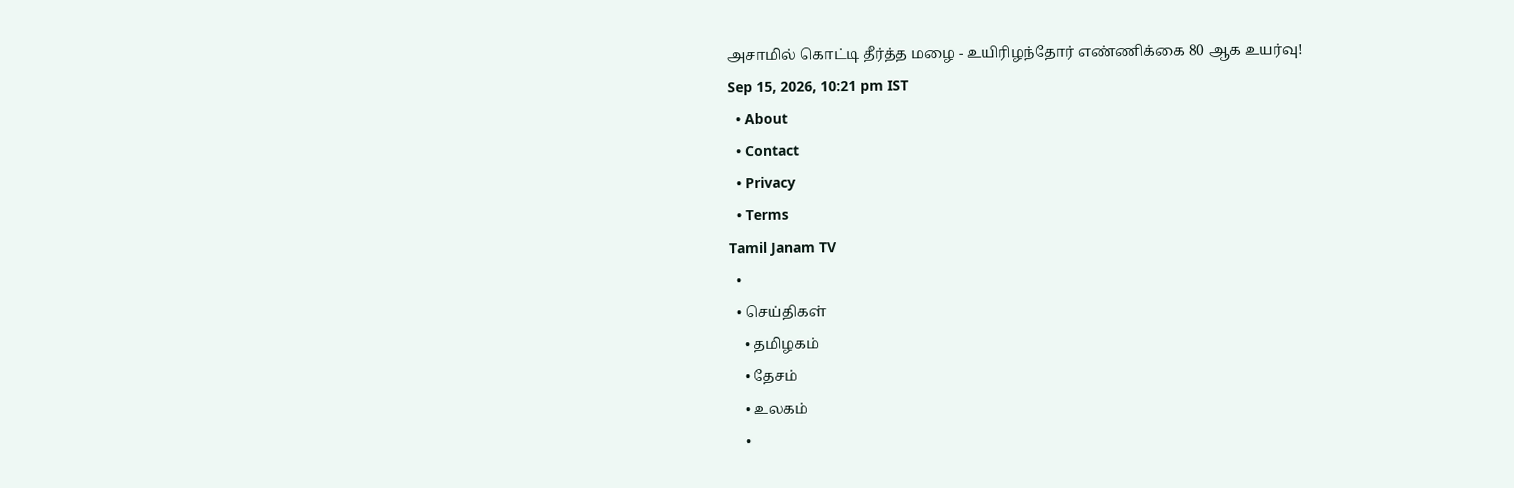அசாமில் கொட்டி தீர்த்த மழை - உயிரிழந்தோர் எண்ணிக்கை 80 ஆக உயர்வு!
Sep 15, 2026, 10:21 pm IST
  • About
  • Contact
  • Privacy
  • Terms
Tamil Janam TV
  •
  • செய்திகள்
    • தமிழகம்
    • தேசம்
    • உலகம்
    •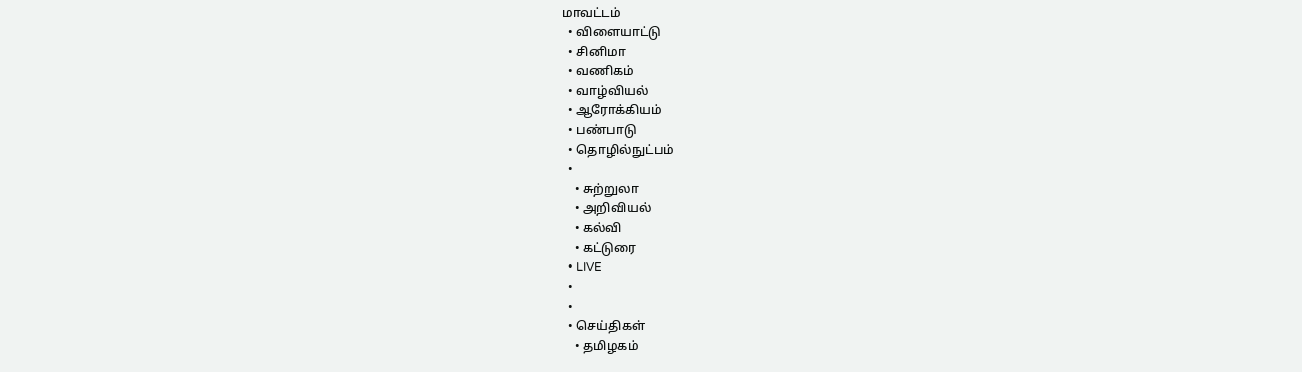மாவட்டம்
  • விளையாட்டு
  • சினிமா
  • வணிகம்
  • வாழ்வியல்
  • ஆரோக்கியம்
  • பண்பாடு
  • தொழில்நுட்பம்
  •
    • சுற்றுலா
    • அறிவியல்
    • கல்வி
    • கட்டுரை
  • LIVE
  •
  •
  • செய்திகள்
    • தமிழகம்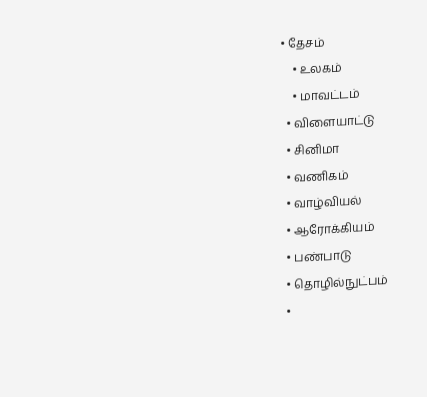• தேசம்
    • உலகம்
    • மாவட்டம்
  • விளையாட்டு
  • சினிமா
  • வணிகம்
  • வாழ்வியல்
  • ஆரோக்கியம்
  • பண்பாடு
  • தொழில்நுட்பம்
  •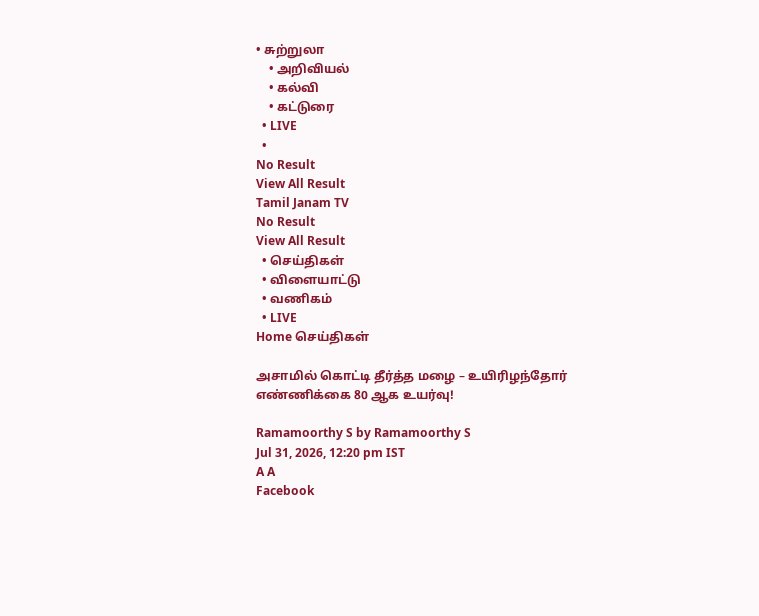• சுற்றுலா
    • அறிவியல்
    • கல்வி
    • கட்டுரை
  • LIVE
  •
No Result
View All Result
Tamil Janam TV
No Result
View All Result
  • செய்திகள்
  • விளையாட்டு
  • வணிகம்
  • LIVE
Home செய்திகள்

அசாமில் கொட்டி தீர்த்த மழை – உயிரிழந்தோர் எண்ணிக்கை 80 ஆக உயர்வு!

Ramamoorthy S by Ramamoorthy S
Jul 31, 2026, 12:20 pm IST
A A
Facebook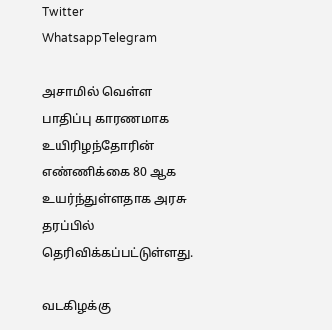Twitter
WhatsappTelegram

அசாமில் வெள்ள பாதிப்பு காரணமாக உயிரிழந்தோரின் எண்ணிக்கை 80 ஆக உயர்ந்துள்ளதாக அரசு தரப்பில் தெரிவிக்கப்பட்டுள்ளது.

வடகிழக்கு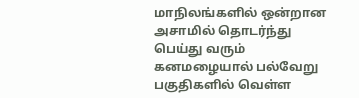மாநிலங்களில் ஒன்றான அசாமில் தொடர்ந்து பெய்து வரும் கனமழையால் பல்வேறு பகுதிகளில் வெள்ள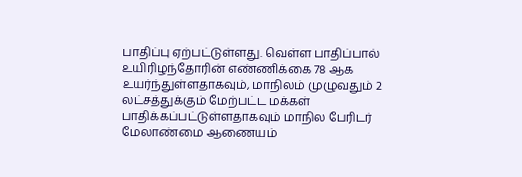பாதிப்பு ஏற்பட்டுள்ளது. வெள்ள பாதிப்பால் உயிரிழந்தோரின் எண்ணிக்கை 78 ஆக உயர்ந்துள்ளதாகவும், மாநிலம் முழுவதும் 2 லட்சத்துக்கும் மேற்பட்ட மக்கள் பாதிக்கப்பட்டுள்ளதாகவும் மாநில பேரிடர் மேலாண்மை ஆணையம்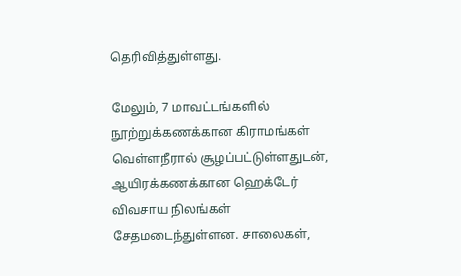தெரிவித்துள்ளது.

மேலும், 7 மாவட்டங்களில் நூற்றுக்கணக்கான கிராமங்கள் வெள்ளநீரால் சூழப்பட்டுள்ளதுடன், ஆயிரக்கணக்கான ஹெக்டேர் விவசாய நிலங்கள் சேதமடைந்துள்ளன. சாலைகள்,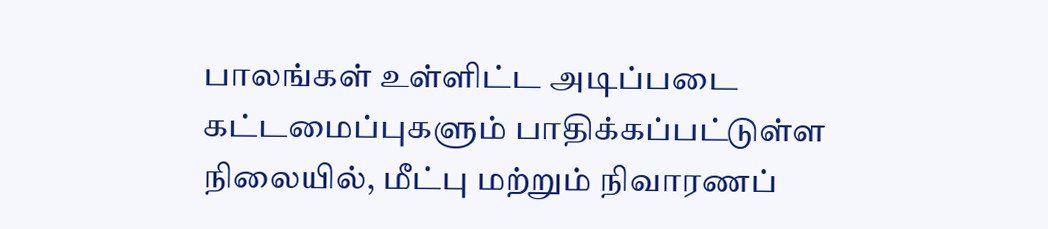பாலங்கள் உள்ளிட்ட அடிப்படை கட்டமைப்புகளும் பாதிக்கப்பட்டுள்ள நிலையில், மீட்பு மற்றும் நிவாரணப்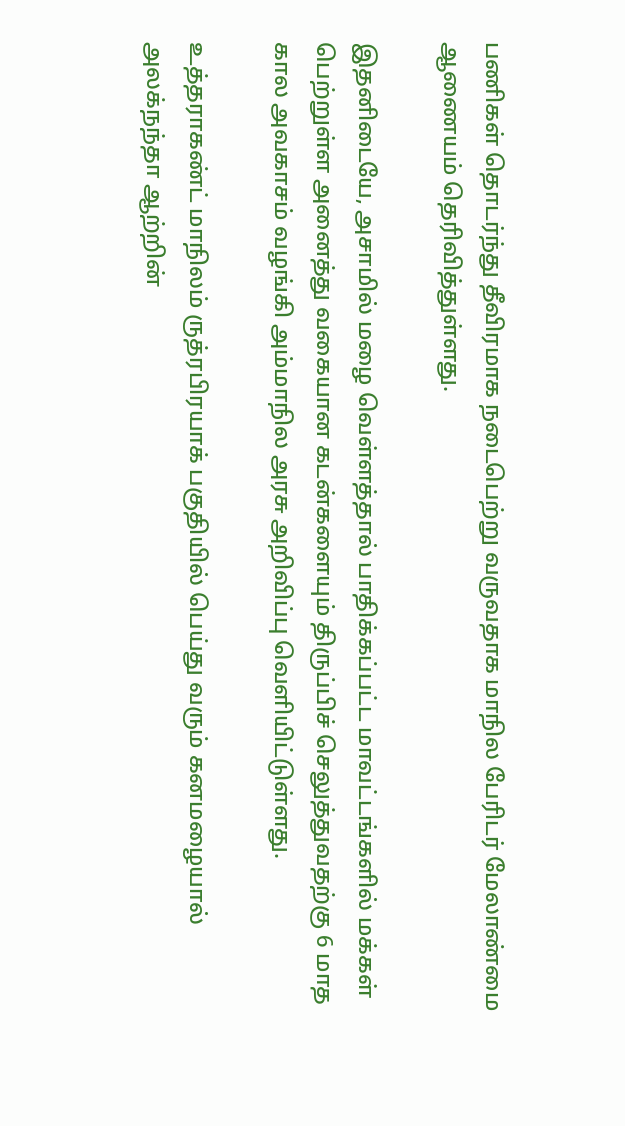பணிகள் தொடர்ந்து தீவிரமாக நடைபெற்று வருவதாக மாநில பேரிடர் மேலாண்மை ஆணையம் தெரிவித்துள்ளது.

இதனிடையே, அசாமில் மழை வெள்ளத்தால் பாதிக்கப்பட்ட மாவட்டங்களில் மக்கள் பெற்றுள்ள அனைத்து வகையான கடன்களையும் திருப்பிச் செலுத்துவதற்கு 6 மாத கால அவகாசம் வழங்கி அம்மாநில அரசு அறிவிப்பு வெளியிட்டுள்ளது.

உத்தராகண்ட் மாநிலம் ருத்ரபிரயாக் பகுதியில் பெய்து வரும் கனமழையால் அலக்நந்தா ஆற்றின்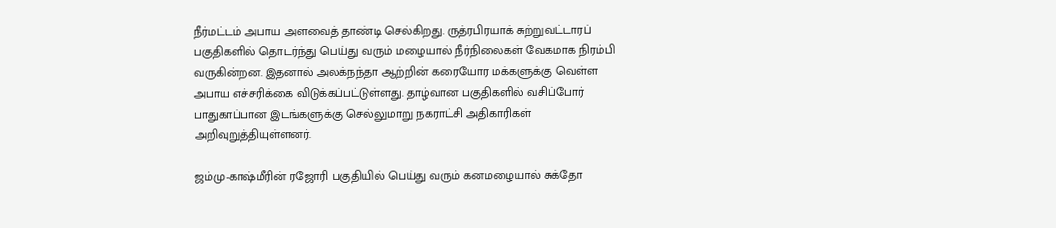நீர்மட்டம் அபாய அளவைத் தாண்டி செல்கிறது. ருத்ரபிரயாக் சுற்றுவட்டாரப் பகுதிகளில் தொடர்ந்து பெய்து வரும் மழையால் நீர்நிலைகள் வேகமாக நிரம்பி வருகின்றன. இதனால் அலக்நந்தா ஆற்றின் கரையோர மக்களுக்கு வெள்ள அபாய எச்சரிக்கை விடுக்கப்பட்டுள்ளது. தாழ்வான பகுதிகளில் வசிப்போர் பாதுகாப்பான இடங்களுக்கு செல்லுமாறு நகராட்சி அதிகாரிகள் அறிவுறுத்தியுள்ளனர்.

ஜம்மு-காஷ்மீரின் ரஜோரி பகுதியில் பெய்து வரும் கனமழையால் சுக்தோ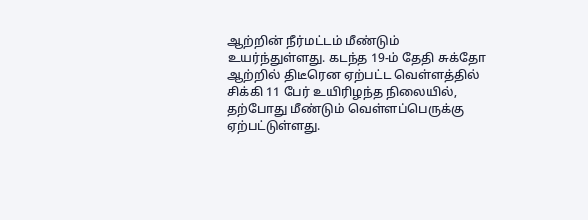ஆற்றின் நீர்மட்டம் மீண்டும் உயர்ந்துள்ளது. கடந்த 19-ம் தேதி சுக்தோ ஆற்றில் திடீரென ஏற்பட்ட வெள்ளத்தில் சிக்கி 11 பேர் உயிரிழந்த நிலையில், தற்போது மீண்டும் வெள்ளப்பெருக்கு ஏற்பட்டுள்ளது.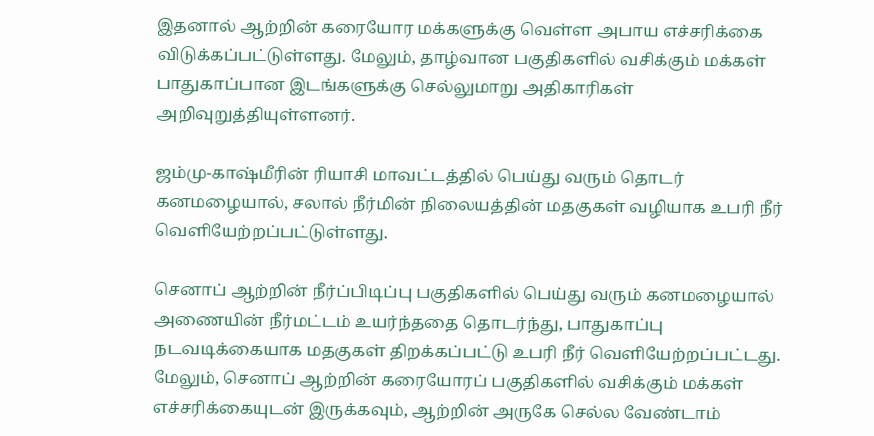இதனால் ஆற்றின் கரையோர மக்களுக்கு வெள்ள அபாய எச்சரிக்கை விடுக்கப்பட்டுள்ளது. மேலும், தாழ்வான பகுதிகளில் வசிக்கும் மக்கள் பாதுகாப்பான இடங்களுக்கு செல்லுமாறு அதிகாரிகள் அறிவுறுத்தியுள்ளனர்.

ஜம்மு-காஷ்மீரின் ரியாசி மாவட்டத்தில் பெய்து வரும் தொடர் கனமழையால், சலால் நீர்மின் நிலையத்தின் மதகுகள் வழியாக உபரி நீர் வெளியேற்றப்பட்டுள்ளது.

செனாப் ஆற்றின் நீர்ப்பிடிப்பு பகுதிகளில் பெய்து வரும் கனமழையால் அணையின் நீர்மட்டம் உயர்ந்ததை தொடர்ந்து, பாதுகாப்பு நடவடிக்கையாக மதகுகள் திறக்கப்பட்டு உபரி நீர் வெளியேற்றப்பட்டது. மேலும், செனாப் ஆற்றின் கரையோரப் பகுதிகளில் வசிக்கும் மக்கள் எச்சரிக்கையுடன் இருக்கவும், ஆற்றின் அருகே செல்ல வேண்டாம்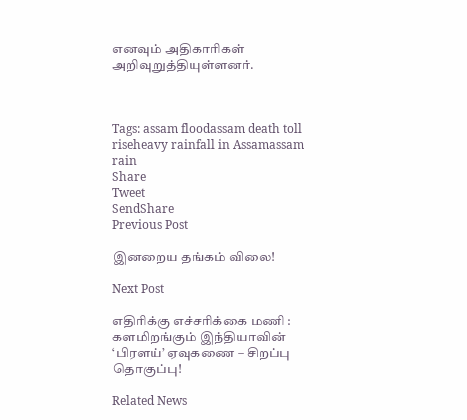எனவும் அதிகாரிகள் அறிவுறுத்தியுள்ளனர்.



Tags: assam floodassam death toll riseheavy rainfall in Assamassam rain
Share
Tweet
SendShare
Previous Post

இனறைய தங்கம் விலை!

Next Post

எதிரிக்கு எச்சரிக்கை மணி : களமிறங்கும் இந்தியாவின் ‘பிரளய்’ ஏவுகணை – சிறப்பு தொகுப்பு!

Related News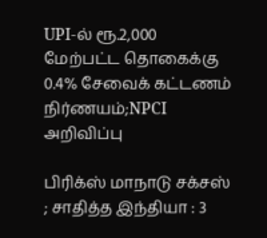UPI-ல் ரூ.2,000 மேற்பட்ட தொகைக்கு 0.4% சேவைக் கட்டணம் நிர்ணயம்;NPCI அறிவிப்பு

பிரிக்ஸ் மாநாடு சக்சஸ் ; சாதித்த இந்தியா : 3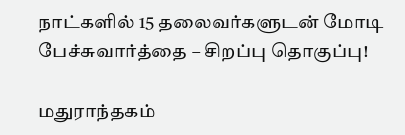நாட்களில் 15 தலைவர்களுடன் மோடி பேச்சுவார்த்தை – சிறப்பு தொகுப்பு!

மதுராந்தகம்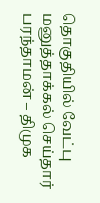தொகுதியில் வேட்பு மனுத்தாக்கல் செய்தார் பரந்தாமன் – திமுக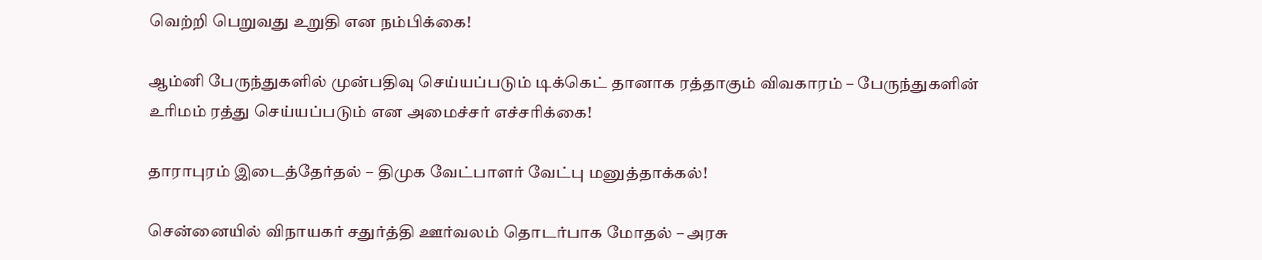வெற்றி பெறுவது உறுதி என நம்பிக்கை!

ஆம்னி பேருந்துகளில் முன்பதிவு செய்யப்படும் டிக்கெட் தானாக ரத்தாகும் விவகாரம் – பேருந்துகளின் உரிமம் ரத்து செய்யப்படும் என அமைச்சர் எச்சரிக்கை!

தாராபுரம் இடைத்தேர்தல் – திமுக வேட்பாளர் வேட்பு மனுத்தாக்கல்!

சென்னையில் விநாயகர் சதுர்த்தி ஊர்வலம் தொடர்பாக மோதல் – அரசு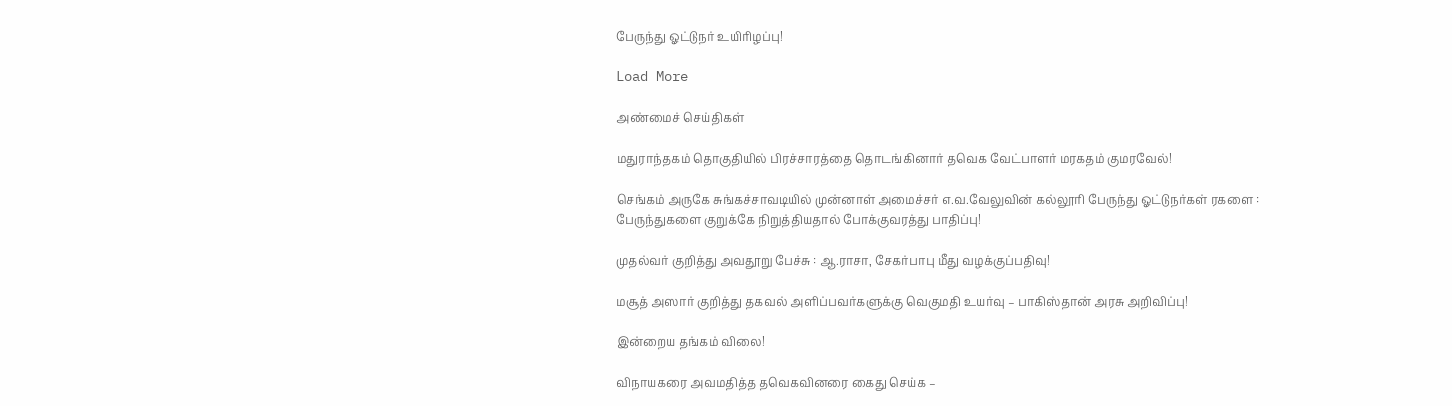பேருந்து ஓட்டுநர் உயிரிழப்பு!

Load More

அண்மைச் செய்திகள்

மதுராந்தகம் தொகுதியில் பிரச்சாரத்தை தொடங்கினார் தவெக வேட்பாளர் மரகதம் குமரவேல்!

செங்கம் அருகே சுங்கச்சாவடியில் முன்னாள் அமைச்சர் எ.வ.வேலுவின் கல்லூரி பேருந்து ஓட்டுநர்கள் ரகளை : பேருந்துகளை குறுக்கே நிறுத்தியதால் போக்குவரத்து பாதிப்பு!

முதல்வர் குறித்து அவதூறு பேச்சு : ஆ.ராசா, சேகர்பாபு மீது வழக்குப்பதிவு!

மசூத் அஸார் குறித்து தகவல் அளிப்பவர்களுக்கு வெகுமதி உயர்வு – பாகிஸ்தான் அரசு அறிவிப்பு!

இன்றைய தங்கம் விலை!

விநாயகரை அவமதித்த தவெகவினரை கைது செய்க –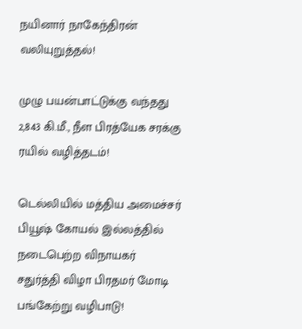நயினார் நாகேந்திரன் வலியுறுத்தல்!

முழு பயன்பாட்டுக்கு வந்தது 2,843 கி.மீ., நீள பிரத்யேக சரக்கு ரயில் வழித்தடம்!

டெல்லியில் மத்திய அமைச்சர் பியூஷ் கோயல் இல்லத்தில் நடைபெற்ற விநாயகர் சதுர்த்தி விழா பிரதமர் மோடி பங்கேற்று வழிபாடு!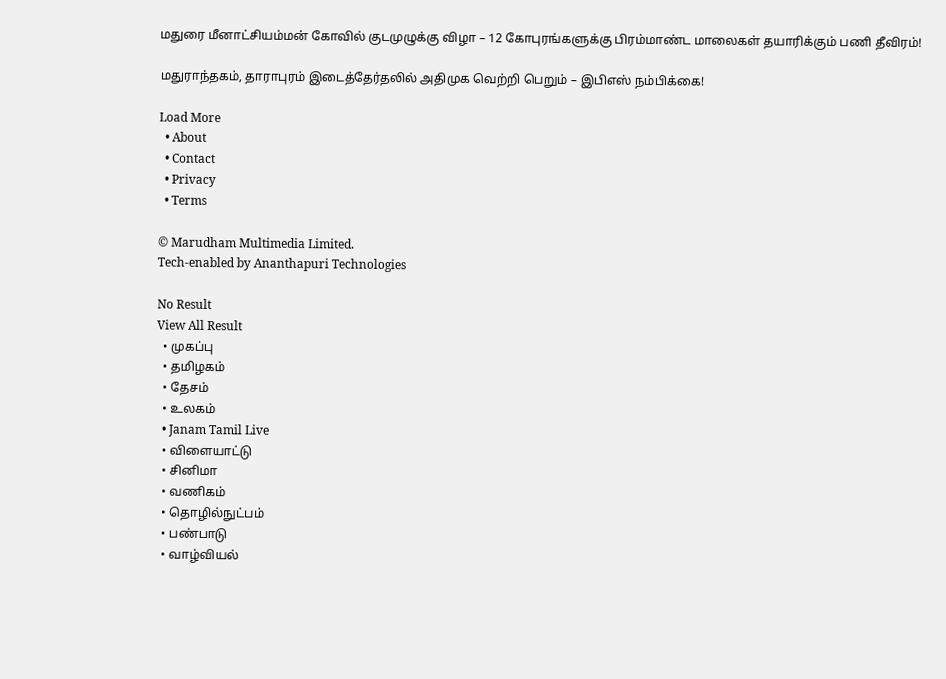மதுரை மீனாட்சியம்மன் கோவில் குடமுழுக்கு விழா – 12 கோபுரங்களுக்கு பிரம்மாண்ட மாலைகள் தயாரிக்கும் பணி தீவிரம்!

மதுராந்தகம், தாராபுரம் இடைத்தேர்தலில் அதிமுக வெற்றி பெறும் – இபிஎஸ் நம்பிக்கை!

Load More
  • About
  • Contact
  • Privacy
  • Terms

© Marudham Multimedia Limited.
Tech-enabled by Ananthapuri Technologies

No Result
View All Result
  • முகப்பு
  • தமிழகம்
  • தேசம்
  • உலகம்
  • Janam Tamil Live
  • விளையாட்டு
  • சினிமா
  • வணிகம்
  • தொழில்நுட்பம்
  • பண்பாடு
  • வாழ்வியல்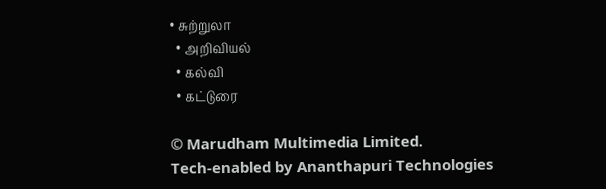• சுற்றுலா
  • அறிவியல்
  • கல்வி
  • கட்டுரை

© Marudham Multimedia Limited.
Tech-enabled by Ananthapuri Technologies